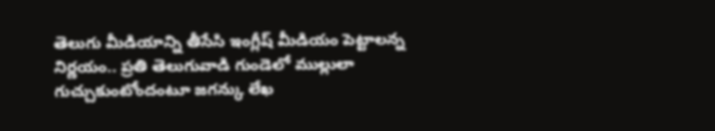తెలుగు మీడియాన్ని తీసేసి ఇంగ్లీష్ మీడియం పెట్టాలన్న నిర్ణయం.. ప్రతి తెలుగువాడి గుండెలో ముల్లులా గుచ్చుకుంటోందంటూ జగన్కు లేఖ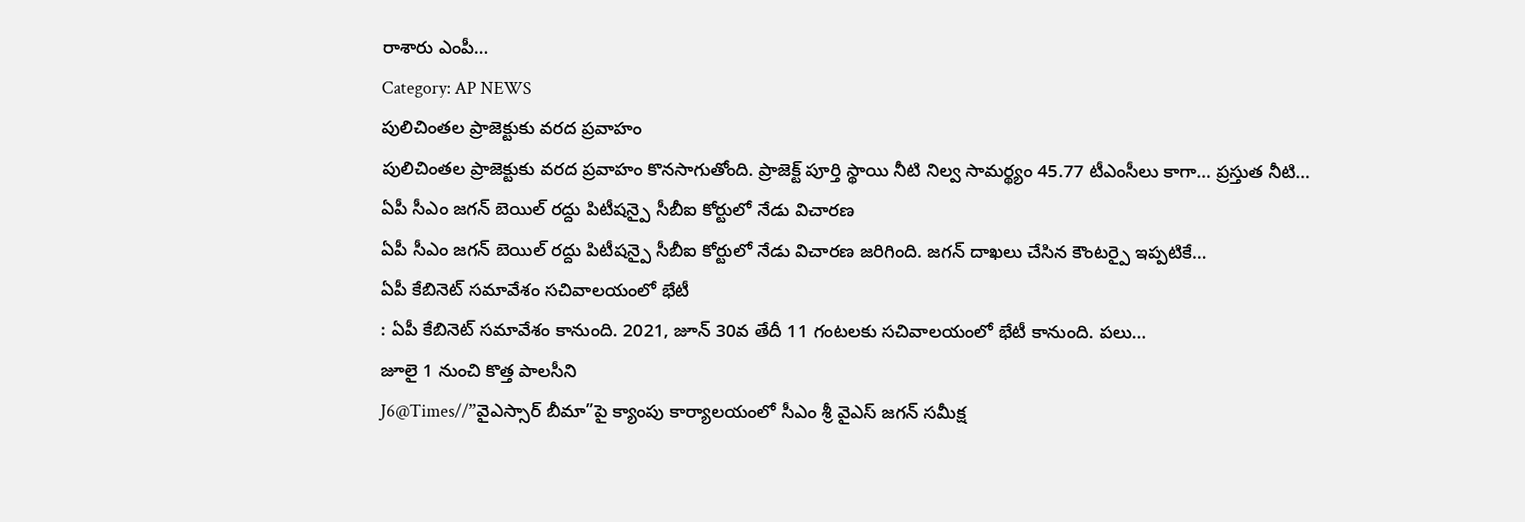రాశారు ఎంపీ…
Category: AP NEWS
పులిచింతల ప్రాజెక్టుకు వరద ప్రవాహం
పులిచింతల ప్రాజెక్టుకు వరద ప్రవాహం కొనసాగుతోంది. ప్రాజెక్ట్ పూర్తి స్థాయి నీటి నిల్వ సామర్థ్యం 45.77 టీఎంసీలు కాగా… ప్రస్తుత నీటి…
ఏపీ సీఎం జగన్ బెయిల్ రద్దు పిటీషన్పై సీబీఐ కోర్టులో నేడు విచారణ
ఏపీ సీఎం జగన్ బెయిల్ రద్దు పిటీషన్పై సీబీఐ కోర్టులో నేడు విచారణ జరిగింది. జగన్ దాఖలు చేసిన కౌంటర్పై ఇప్పటికే…
ఏపీ కేబినెట్ సమావేశం సచివాలయంలో భేటీ
: ఏపీ కేబినెట్ సమావేశం కానుంది. 2021, జూన్ 30వ తేదీ 11 గంటలకు సచివాలయంలో భేటీ కానుంది. పలు…
జూలై 1 నుంచి కొత్త పాలసీని
J6@Times//”వైఎస్సార్ బీమా”పై క్యాంపు కార్యాలయంలో సీఎం శ్రీ వైఎస్ జగన్ సమీక్ష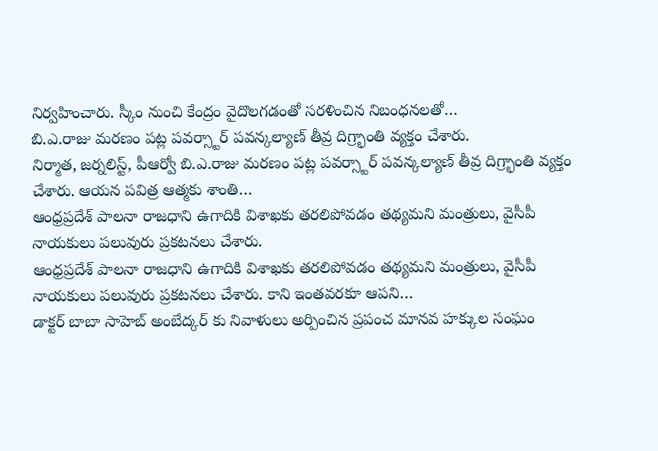నిర్వహించారు. స్కీం నుంచి కేంద్రం వైదొలగడంతో సరళించిన నిబంధనలతో…
బి.ఎ.రాజు మరణం పట్ల పవర్స్టార్ పవన్కల్యాణ్ తీవ్ర దిగ్ర్భాంతి వ్యక్తం చేశారు.
నిర్మాత, జర్నలిస్ట్, పీఆర్వో బి.ఎ.రాజు మరణం పట్ల పవర్స్టార్ పవన్కల్యాణ్ తీవ్ర దిగ్ర్భాంతి వ్యక్తం చేశారు. ఆయన పవిత్ర ఆత్మకు శాంతి…
ఆంధ్రప్రదేశ్ పాలనా రాజధాని ఉగాదికి విశాఖకు తరలిపోవడం తథ్యమని మంత్రులు, వైసీపీ నాయకులు పలువురు ప్రకటనలు చేశారు.
ఆంధ్రప్రదేశ్ పాలనా రాజధాని ఉగాదికి విశాఖకు తరలిపోవడం తథ్యమని మంత్రులు, వైసీపీ నాయకులు పలువురు ప్రకటనలు చేశారు. కాని ఇంతవరకూ ఆపని…
డాక్టర్ బాబా సాహెబ్ అంబేద్కర్ కు నివాళులు అర్పించిన ప్రపంచ మానవ హక్కుల సంఘం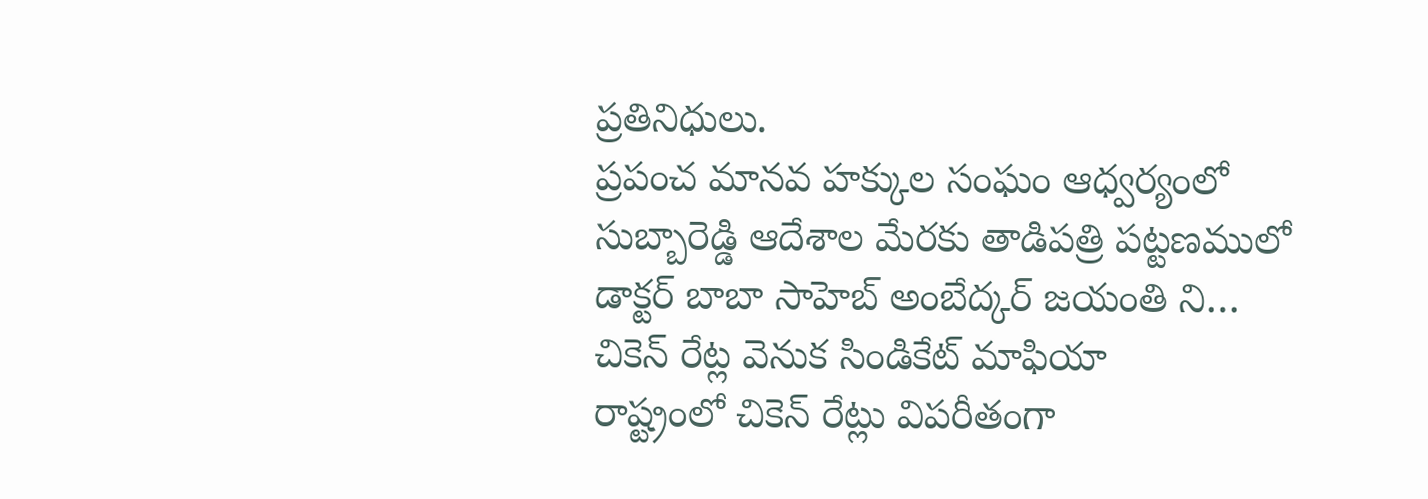ప్రతినిధులు.
ప్రపంచ మానవ హక్కుల సంఘం ఆధ్వర్యంలో సుబ్బారెడ్డి ఆదేశాల మేరకు తాడిపత్రి పట్టణములో డాక్టర్ బాబా సాహెబ్ అంబేద్కర్ జయంతి ని…
చికెన్ రేట్ల వెనుక సిండికేట్ మాఫియా
రాష్ట్రంలో చికెన్ రేట్లు విపరీతంగా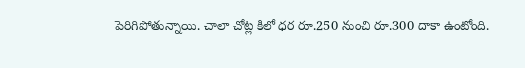పెరిగిపోతున్నాయి. చాలా చోట్ల కిలో ధర రూ.250 నుంచి రూ.300 దాకా ఉంటోంది.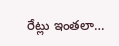రేట్లు ఇంతలా…